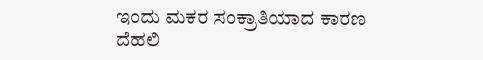ಇಂದು ಮಕರ ಸಂಕ್ರಾತಿಯಾದ ಕಾರಣ ದೆಹಲಿ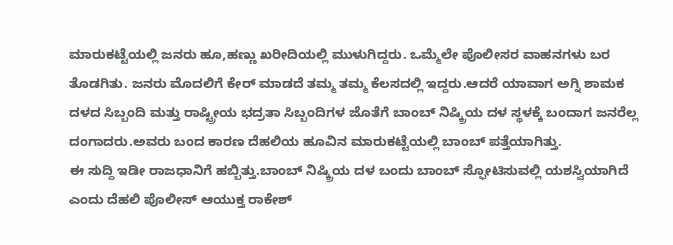ಮಾರುಕಟ್ಟೆಯಲ್ಲಿ ಜನರು ಹೂ,ಹಣ್ಣು ಖರೀದಿಯಲ್ಲಿ ಮುಳುಗಿದ್ದರು. ಒಮ್ಮೆಲೇ ಪೊಲೀಸರ ವಾಹನಗಳು ಬರ ತೊಡಗಿತು. ಜನರು ಮೊದಲಿಗೆ ಕೇರ್ ಮಾಡದೆ ತಮ್ಮ ತಮ್ಮ ಕೆಲಸದಲ್ಲಿ ಇದ್ದರು.ಆದರೆ ಯಾವಾಗ ಅಗ್ನಿ ಶಾಮಕ ದಳದ ಸಿಬ್ಬಂದಿ ಮತ್ತು ರಾಷ್ಟ್ರೀಯ ಭದ್ರತಾ ಸಿಬ್ಬಂದಿಗಳ ಜೊತೆಗೆ ಬಾಂಬ್ ನಿಷ್ಕ್ರಿಯ ದಳ ಸ್ಥಳಕ್ಕೆ ಬಂದಾಗ ಜನರೆಲ್ಲ ದಂಗಾದರು.ಅವರು ಬಂದ ಕಾರಣ ದೆಹಲಿಯ ಹೂವಿನ ಮಾರುಕಟ್ಟೆಯಲ್ಲಿ ಬಾಂಬ್ ಪತ್ತೆಯಾಗಿತ್ತು.
ಈ ಸುದ್ದಿ ಇಡೀ ರಾಜಧಾನಿಗೆ ಹಬ್ಬಿತ್ತು.ಬಾಂಬ್ ನಿಷ್ಕ್ರಿಯ ದಳ ಬಂದು ಬಾಂಬ್ ಸ್ಫೋಟಿಸುವಲ್ಲಿ ಯಶಸ್ವಿಯಾಗಿದೆ ಎಂದು ದೆಹಲಿ ಪೊಲೀಸ್ ಆಯುಕ್ತ ರಾಕೇಶ್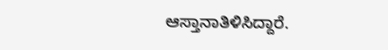ಆಸ್ತಾನಾತಿಳಿಸಿದ್ದಾರೆ.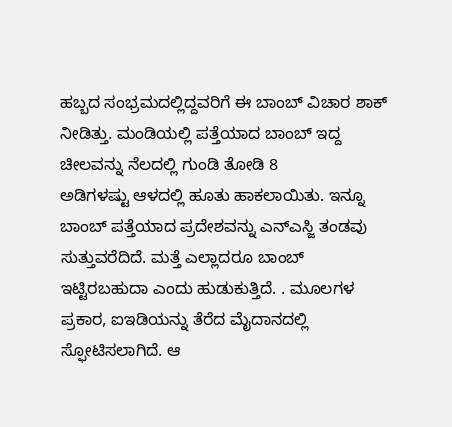ಹಬ್ಬದ ಸಂಭ್ರಮದಲ್ಲಿದ್ದವರಿಗೆ ಈ ಬಾಂಬ್ ವಿಚಾರ ಶಾಕ್ ನೀಡಿತ್ತು. ಮಂಡಿಯಲ್ಲಿ ಪತ್ತೆಯಾದ ಬಾಂಬ್ ಇದ್ದ ಚೀಲವನ್ನು ನೆಲದಲ್ಲಿ ಗುಂಡಿ ತೋಡಿ 8
ಅಡಿಗಳಷ್ಟು ಆಳದಲ್ಲಿ ಹೂತು ಹಾಕಲಾಯಿತು. ಇನ್ನೂ ಬಾಂಬ್ ಪತ್ತೆಯಾದ ಪ್ರದೇಶವನ್ನು ಎನ್ಎಸ್ಜಿ ತಂಡವು ಸುತ್ತುವರೆದಿದೆ. ಮತ್ತೆ ಎಲ್ಲಾದರೂ ಬಾಂಬ್ ಇಟ್ಟಿರಬಹುದಾ ಎಂದು ಹುಡುಕುತ್ತಿದೆ. . ಮೂಲಗಳ ಪ್ರಕಾರ, ಐಇಡಿಯನ್ನು ತೆರೆದ ಮೈದಾನದಲ್ಲಿ ಸ್ಫೋಟಿಸಲಾಗಿದೆ. ಆ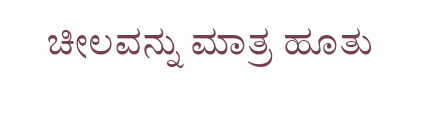ಚೀಲವನ್ನು ಮಾತ್ರ ಹೂತು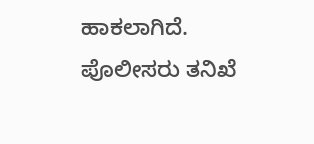ಹಾಕಲಾಗಿದೆ. ಪೊಲೀಸರು ತನಿಖೆ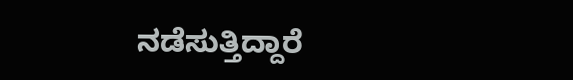ನಡೆಸುತ್ತಿದ್ದಾರೆ